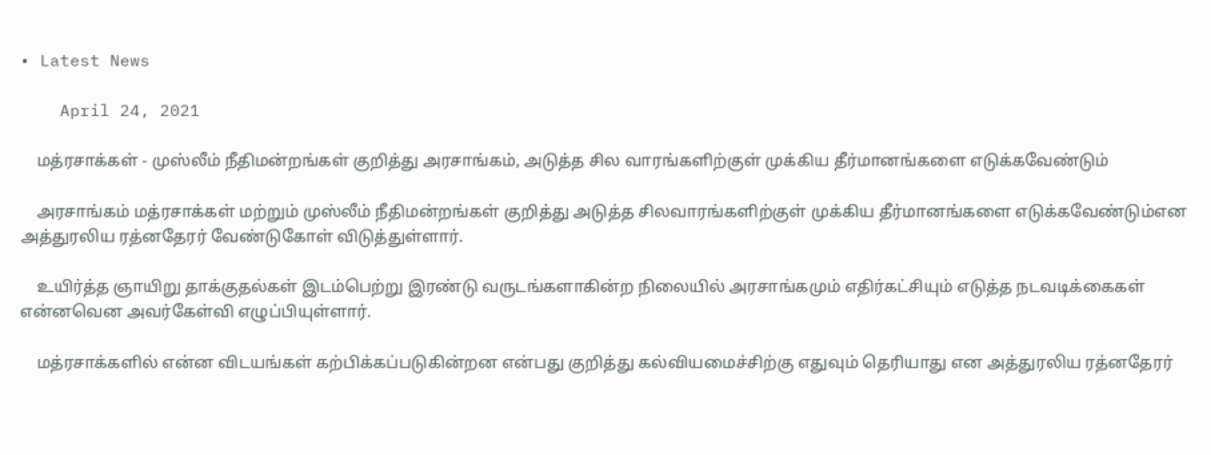• Latest News

    April 24, 2021

    மத்ரசாக்கள் - முஸ்லீம் நீதிமன்றங்கள் குறித்து அரசாங்கம், அடுத்த சில வாரங்களிற்குள் முக்கிய தீர்மானங்களை எடுக்கவேண்டும்

    அரசாங்கம் மத்ரசாக்கள் மற்றும் முஸ்லீம் நீதிமன்றங்கள் குறித்து அடுத்த சிலவாரங்களிற்குள் முக்கிய தீர்மானங்களை எடுக்கவேண்டும்என அத்துரலிய ரத்னதேரர் வேண்டுகோள் விடுத்துள்ளார்.

    உயிர்த்த ஞாயிறு தாக்குதல்கள் இடம்பெற்று இரண்டு வருடங்களாகின்ற நிலையில் அரசாங்கமும் எதிர்கட்சியும் எடுத்த நடவடிக்கைகள் என்னவென அவர்கேள்வி எழுப்பியுள்ளார்.

    மத்ரசாக்களில் என்ன விடயங்கள் கற்பிக்கப்படுகின்றன என்பது குறித்து கல்வியமைச்சிற்கு எதுவும் தெரியாது என அத்துரலிய ரத்னதேரர்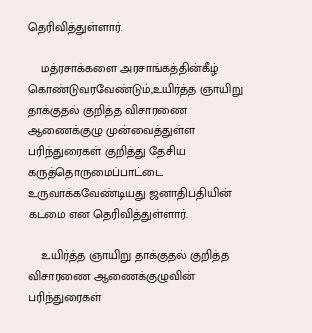தெரிவித்துள்ளார்.

    மத்ரசாக்களை அரசாங்கத்தின்கீழ் கொண்டுவரவேண்டும்,உயிர்த்த ஞாயிறு தாக்குதல் குறித்த விசாரணை ஆணைக்குழு முன்வைத்துள்ள பரிந்துரைகள் குறித்து தேசிய கருத்தொருமைப்பாட்டை உருவாக்கவேண்டியது ஜனாதிபதியின் கடமை என தெரிவித்துள்ளார்.

    உயிர்த்த ஞாயிறு தாக்குதல் குறித்த விசாரணை ஆணைக்குழுவின் பரிந்துரைகள்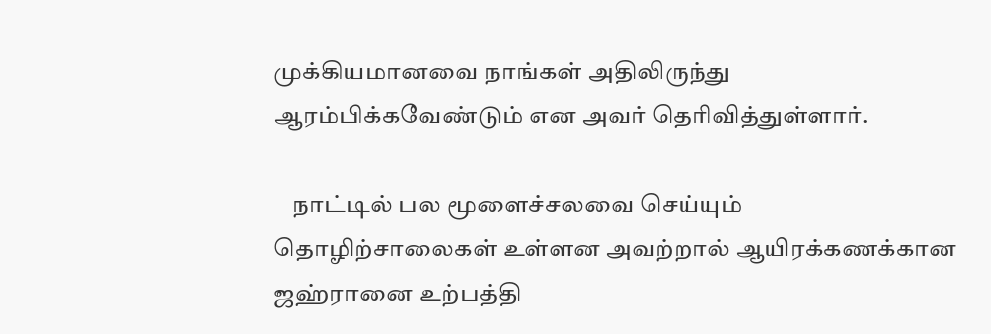முக்கியமானவை நாங்கள் அதிலிருந்து ஆரம்பிக்கவேண்டும் என அவர் தெரிவித்துள்ளார்.

    நாட்டில் பல மூளைச்சலவை செய்யும் தொழிற்சாலைகள் உள்ளன அவற்றால் ஆயிரக்கணக்கான ஜஹ்ரானை உற்பத்தி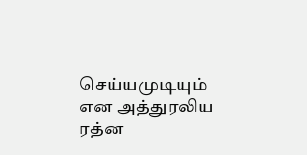செய்யமுடியும் என அத்துரலிய ரத்ன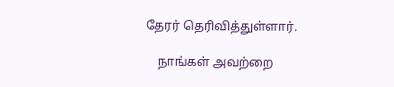தேரர் தெரிவித்துள்ளார்.

    நாங்கள் அவற்றை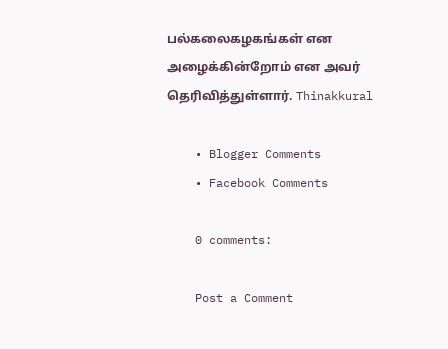பல்கலைகழகங்கள் என அழைக்கின்றோம் என அவர் தெரிவித்துள்ளார். Thinakkural

    • Blogger Comments
    • Facebook Comments

    0 comments:

    Post a Comment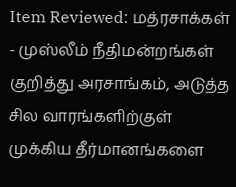Item Reviewed: மத்ரசாக்கள் - முஸ்லீம் நீதிமன்றங்கள் குறித்து அரசாங்கம், அடுத்த சில வாரங்களிற்குள் முக்கிய தீர்மானங்களை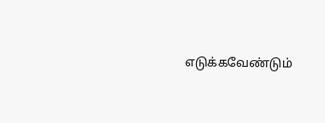எடுக்கவேண்டும்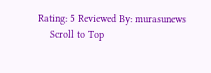Rating: 5 Reviewed By: murasunews
    Scroll to Top